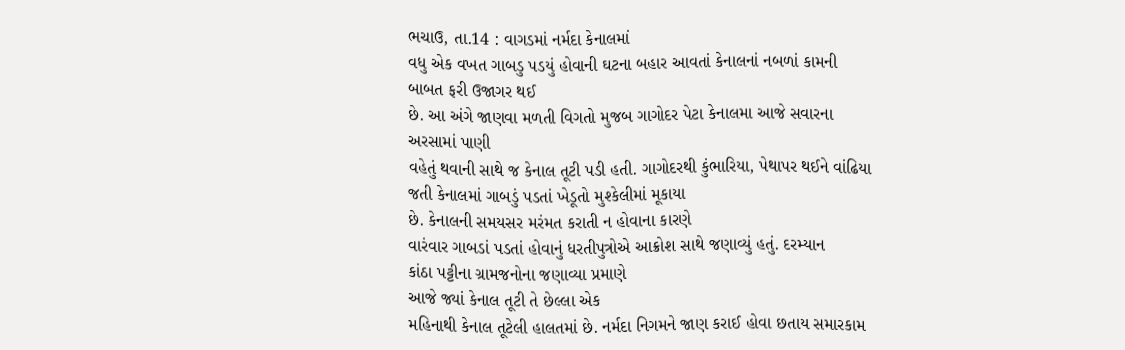ભચાઉ, તા.14 : વાગડમાં નર્મદા કેનાલમાં
વધુ એક વખત ગાબડુ પડયું હોવાની ઘટના બહાર આવતાં કેનાલનાં નબળાં કામની બાબત ફરી ઉજાગર થઈ
છે. આ અંગે જાણવા મળતી વિગતો મુજબ ગાગોદર પેટા કેનાલમા આજે સવારના અરસામાં પાણી
વહેતું થવાની સાથે જ કેનાલ તૂટી પડી હતી. ગાગોદરથી કુંભારિયા, પેથાપર થઈને વાંઢિયા જતી કેનાલમાં ગાબડું પડતાં ખેડૂતો મુશ્કેલીમાં મૂકાયા
છે. કેનાલની સમયસર મરંમત કરાતી ન હોવાના કારણે
વારંવાર ગાબડાં પડતાં હોવાનું ધરતીપુત્રોએ આક્રોશ સાથે જણાવ્યું હતું. દરમ્યાન
કાંઠા પટ્ટીના ગ્રામજનોના જણાવ્યા પ્રમાણે
આજે જ્યાં કેનાલ તૂટી તે છેલ્લા એક
મહિનાથી કેનાલ તૂટેલી હાલતમાં છે. નર્મદા નિગમને જાણ કરાઈ હોવા છતાય સમારકામ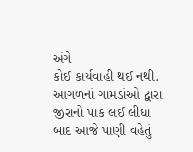અંગે
કોઈ કાર્યવાહી થઈ નથી. આગળનાં ગામડાંઓ દ્વારા
જીરાનો પાક લઈ લીધા બાદ આજે પાણી વહેતું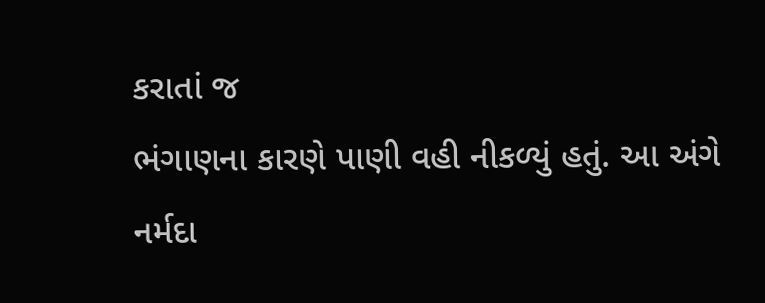કરાતાં જ
ભંગાણના કારણે પાણી વહી નીકળ્યું હતું. આ અંગે નર્મદા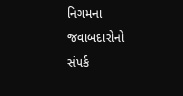નિગમના જવાબદારોનો સંપર્ક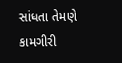સાંધતા તેમણે કામગીરી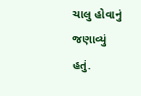ચાલુ હોવાનું જણાવ્યું
હતું.